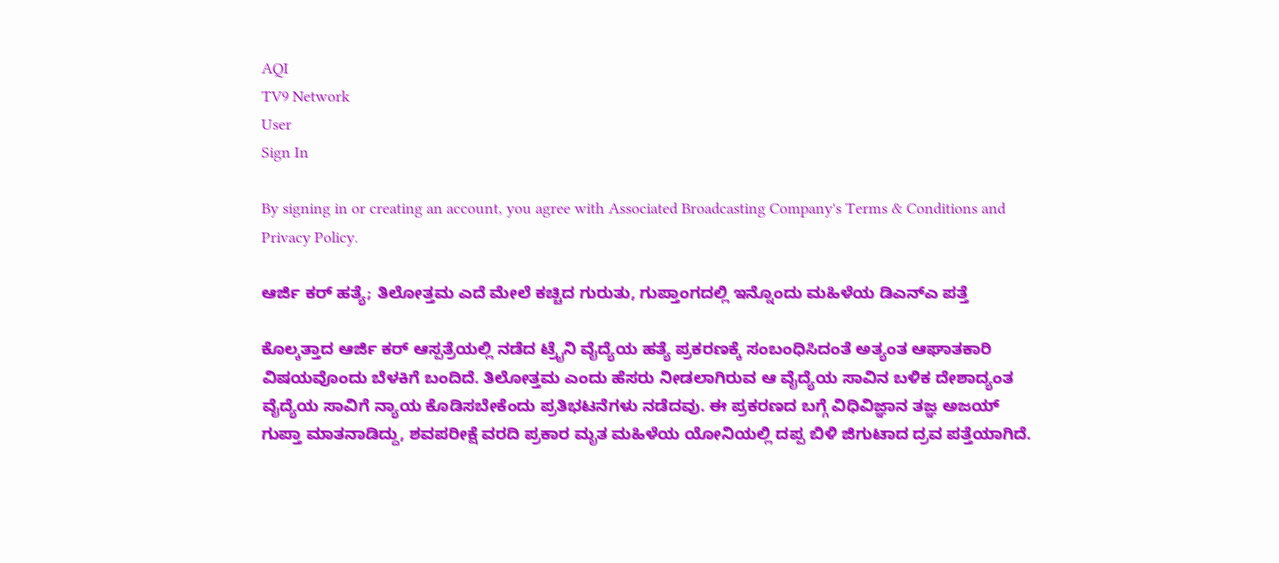AQI
TV9 Network
User
Sign In

By signing in or creating an account, you agree with Associated Broadcasting Company's Terms & Conditions and Privacy Policy.

ಆರ್ಜಿ ಕರ್ ಹತ್ಯೆ; ತಿಲೋತ್ತಮ ಎದೆ ಮೇಲೆ ಕಚ್ಚಿದ ಗುರುತು, ಗುಪ್ತಾಂಗದಲ್ಲಿ ಇನ್ನೊಂದು ಮಹಿಳೆಯ ಡಿಎನ್ಎ ಪತ್ತೆ

ಕೊಲ್ಕತ್ತಾದ ಆರ್ಜಿ ಕರ್ ಆಸ್ಪತ್ರೆಯಲ್ಲಿ ನಡೆದ ಟ್ರೈನಿ ವೈದ್ಯೆಯ ಹತ್ಯೆ ಪ್ರಕರಣಕ್ಕೆ ಸಂಬಂಧಿಸಿದಂತೆ ಅತ್ಯಂತ ಆಘಾತಕಾರಿ ವಿಷಯವೊಂದು ಬೆಳಕಿಗೆ ಬಂದಿದೆ. ತಿಲೋತ್ತಮ ಎಂದು ಹೆಸರು ನೀಡಲಾಗಿರುವ ಆ ವೈದ್ಯೆಯ ಸಾವಿನ ಬಳಿಕ ದೇಶಾದ್ಯಂತ ವೈದ್ಯೆಯ ಸಾವಿಗೆ ನ್ಯಾಯ ಕೊಡಿಸಬೇಕೆಂದು ಪ್ರತಿಭಟನೆಗಳು ನಡೆದವು. ಈ ಪ್ರಕರಣದ ಬಗ್ಗೆ ವಿಧಿವಿಜ್ಞಾನ ತಜ್ಞ ಅಜಯ್ ಗುಪ್ತಾ ಮಾತನಾಡಿದ್ದು, ಶವಪರೀಕ್ಷೆ ವರದಿ ಪ್ರಕಾರ ಮೃತ ಮಹಿಳೆಯ ಯೋನಿಯಲ್ಲಿ ದಪ್ಪ ಬಿಳಿ ಜಿಗುಟಾದ ದ್ರವ ಪತ್ತೆಯಾಗಿದೆ.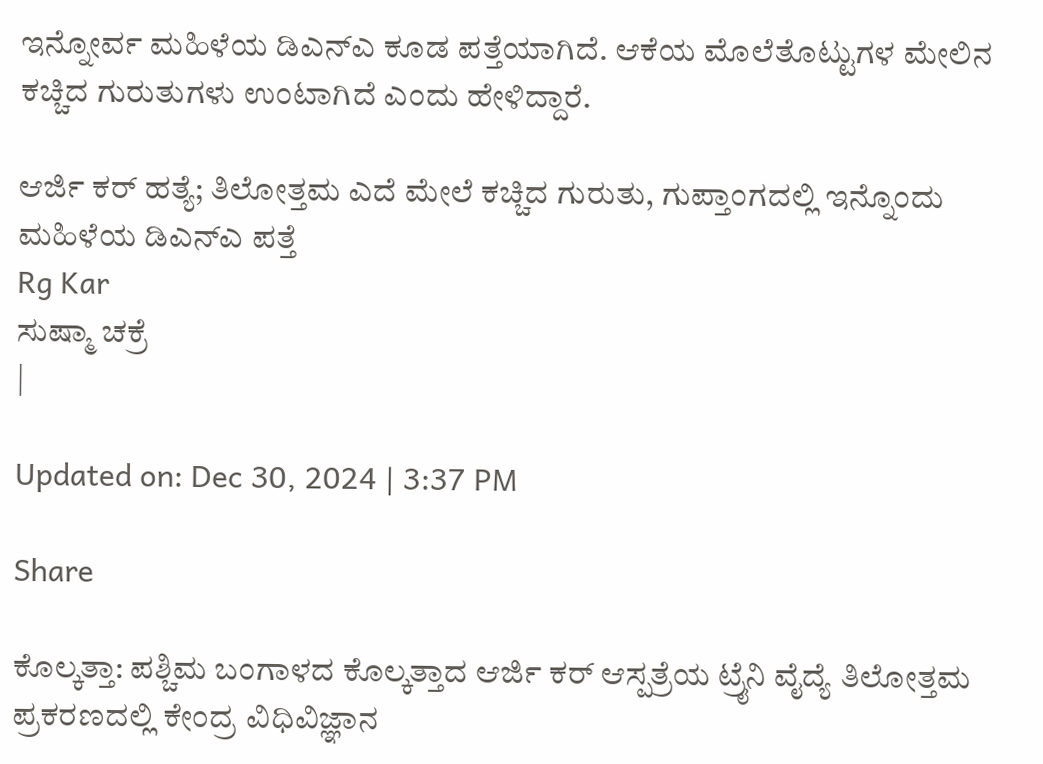ಇನ್ನೋರ್ವ ಮಹಿಳೆಯ ಡಿಎನ್ಎ ಕೂಡ ಪತ್ತೆಯಾಗಿದೆ. ಆಕೆಯ ಮೊಲೆತೊಟ್ಟುಗಳ ಮೇಲಿನ ಕಚ್ಚಿದ ಗುರುತುಗಳು ಉಂಟಾಗಿದೆ ಎಂದು ಹೇಳಿದ್ದಾರೆ.

ಆರ್ಜಿ ಕರ್ ಹತ್ಯೆ; ತಿಲೋತ್ತಮ ಎದೆ ಮೇಲೆ ಕಚ್ಚಿದ ಗುರುತು, ಗುಪ್ತಾಂಗದಲ್ಲಿ ಇನ್ನೊಂದು ಮಹಿಳೆಯ ಡಿಎನ್ಎ ಪತ್ತೆ
Rg Kar
ಸುಷ್ಮಾ ಚಕ್ರೆ
|

Updated on: Dec 30, 2024 | 3:37 PM

Share

ಕೊಲ್ಕತ್ತಾ: ಪಶ್ಚಿಮ ಬಂಗಾಳದ ಕೊಲ್ಕತ್ತಾದ ಆರ್ಜಿ ಕರ್ ಆಸ್ಪತ್ರೆಯ ಟ್ರೈನಿ ವೈದ್ಯೆ ತಿಲೋತ್ತಮ ಪ್ರಕರಣದಲ್ಲಿ ಕೇಂದ್ರ ವಿಧಿವಿಜ್ಞಾನ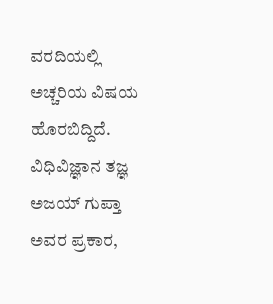ವರದಿಯಲ್ಲಿ ಅಚ್ಚರಿಯ ವಿಷಯ ಹೊರಬಿದ್ದಿದೆ. ವಿಧಿವಿಜ್ಞಾನ ತಜ್ಞ ಅಜಯ್ ಗುಪ್ತಾ ಅವರ ಪ್ರಕಾರ,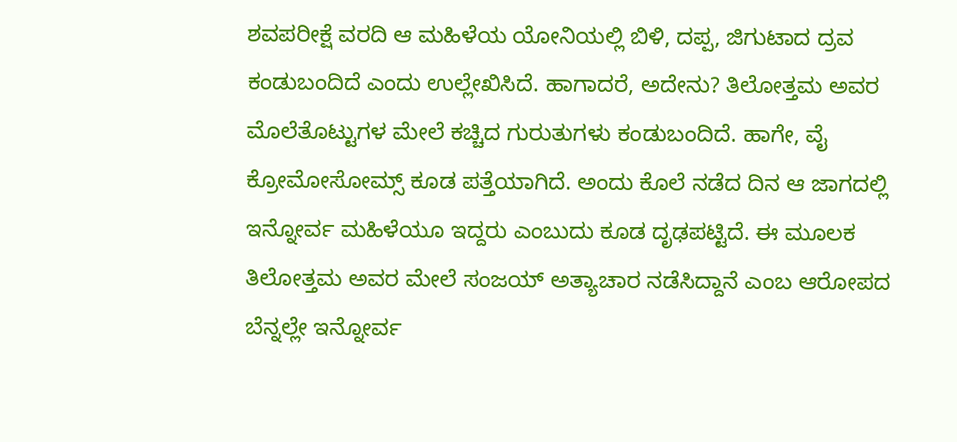ಶವಪರೀಕ್ಷೆ ವರದಿ ಆ ಮಹಿಳೆಯ ಯೋನಿಯಲ್ಲಿ ಬಿಳಿ, ದಪ್ಪ, ಜಿಗುಟಾದ ದ್ರವ ಕಂಡುಬಂದಿದೆ ಎಂದು ಉಲ್ಲೇಖಿಸಿದೆ. ಹಾಗಾದರೆ, ಅದೇನು? ತಿಲೋತ್ತಮ ಅವರ ಮೊಲೆತೊಟ್ಟುಗಳ ಮೇಲೆ ಕಚ್ಚಿದ ಗುರುತುಗಳು ಕಂಡುಬಂದಿದೆ. ಹಾಗೇ, ವೈ ಕ್ರೋಮೋಸೋಮ್ಸ್ ಕೂಡ ಪತ್ತೆಯಾಗಿದೆ. ಅಂದು ಕೊಲೆ ನಡೆದ ದಿನ ಆ ಜಾಗದಲ್ಲಿ ಇನ್ನೋರ್ವ ಮಹಿಳೆಯೂ ಇದ್ದರು ಎಂಬುದು ಕೂಡ ದೃಢಪಟ್ಟಿದೆ. ಈ ಮೂಲಕ ತಿಲೋತ್ತಮ ಅವರ ಮೇಲೆ ಸಂಜಯ್ ಅತ್ಯಾಚಾರ ನಡೆಸಿದ್ದಾನೆ ಎಂಬ ಆರೋಪದ ಬೆನ್ನಲ್ಲೇ ಇನ್ನೋರ್ವ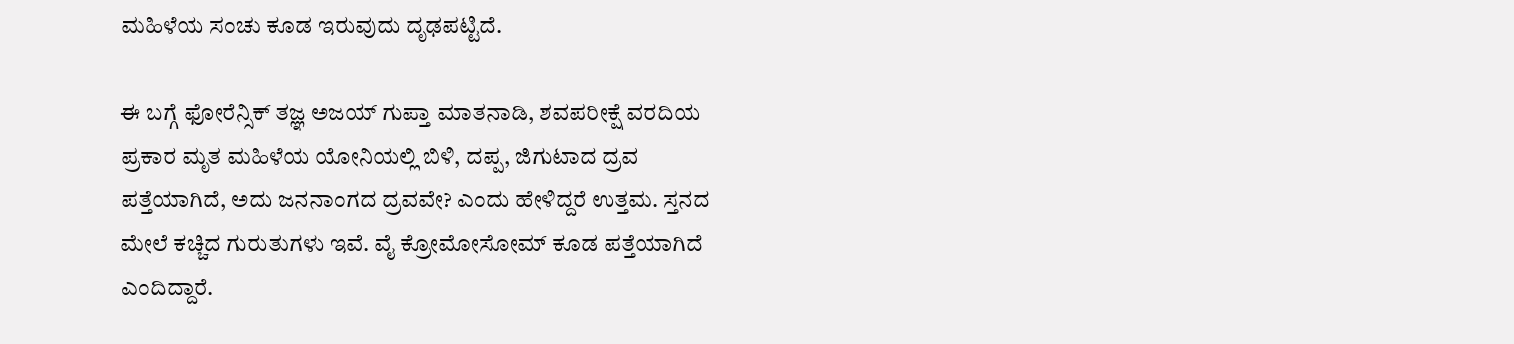ಮಹಿಳೆಯ ಸಂಚು ಕೂಡ ಇರುವುದು ದೃಢಪಟ್ಟಿದೆ.

ಈ ಬಗ್ಗೆ ಫೋರೆನ್ಸಿಕ್ ತಜ್ಞ ಅಜಯ್ ಗುಪ್ತಾ ಮಾತನಾಡಿ, ಶವಪರೀಕ್ಷೆ ವರದಿಯ ಪ್ರಕಾರ ಮೃತ ಮಹಿಳೆಯ ಯೋನಿಯಲ್ಲಿ ಬಿಳಿ, ದಪ್ಪ, ಜಿಗುಟಾದ ದ್ರವ ಪತ್ತೆಯಾಗಿದೆ, ಅದು ಜನನಾಂಗದ ದ್ರವವೇ? ಎಂದು ಹೇಳಿದ್ದರೆ ಉತ್ತಮ. ಸ್ತನದ ಮೇಲೆ ಕಚ್ಚಿದ ಗುರುತುಗಳು ಇವೆ. ವೈ ಕ್ರೋಮೋಸೋಮ್ ಕೂಡ ಪತ್ತೆಯಾಗಿದೆ ಎಂದಿದ್ದಾರೆ.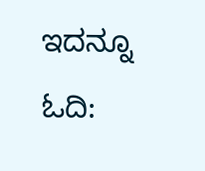ಇದನ್ನೂ ಓದಿ: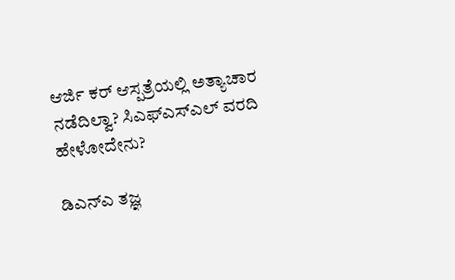ಆರ್ಜಿ ಕರ್ ಆಸ್ಪತ್ರೆಯಲ್ಲಿ ಅತ್ಯಾಚಾರ ನಡೆದಿಲ್ವಾ? ಸಿಎಫ್ಎಸ್ಎಲ್ ವರದಿ ಹೇಳೋದೇನು?

ಡಿಎನ್‌ಎ ತಜ್ಞ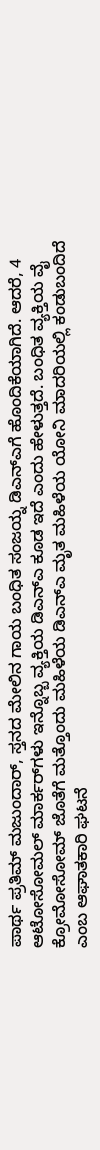ಪಾರ್ಥ ಪ್ರತಿಮ್ ಮಜುಂದಾರ್, ಸ್ತನದ ಮೇಲಿನ ಗಾಯ ಬಂಧಿತ ಸಂಜಯ್ನ ಡಿಎನ್‌ಎಗೆ ಹೊಂದಿಕೆಯಾಗಿದೆ. ಆದರೆ, 4 ಆಟೋಸೋಮಲ್ ಮಾರ್ಕರ್‌ಗಳು ಇನ್ನೊಬ್ಬ ವ್ಯಕ್ತಿಯ ಡಿಎನ್‌ಎ ಕೂಡ ಇದೆ ಎಂದು ಹೇಳುತ್ತದೆ. ಬಂಧಿತ ವ್ಯಕ್ತಿಯ ವೈ ಕ್ರೋಮೋಸೋಮ್ ಜೊತೆಗೆ ಮತ್ತೊಂದು ಮಹಿಳೆಯ ಡಿಎನ್ಎ ಮೃತ ಮಹಿಳೆಯ ಯೋನಿ ಮಾದರಿಯಲ್ಲಿ ಕಂಡುಬಂದಿದೆ ಎಂಬ ಆಘಾತಕಾರಿ ಘಟನೆ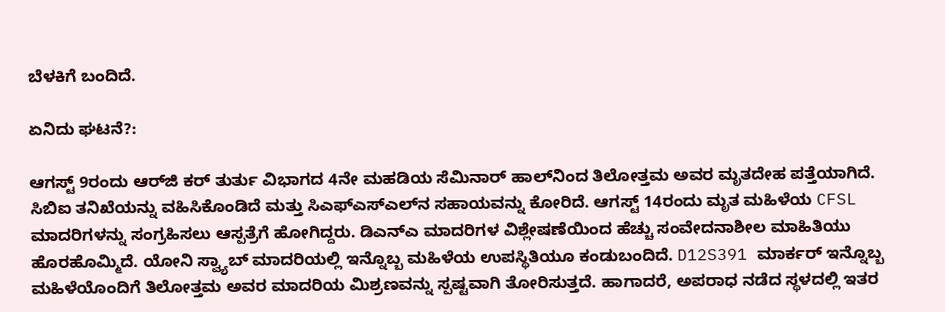ಬೆಳಕಿಗೆ ಬಂದಿದೆ.

ಏನಿದು ಘಟನೆ?:

ಆಗಸ್ಟ್ 9ರಂದು ಆರ್‌ಜಿ ಕರ್ ತುರ್ತು ವಿಭಾಗದ 4ನೇ ಮಹಡಿಯ ಸೆಮಿನಾರ್ ಹಾಲ್‌ನಿಂದ ತಿಲೋತ್ತಮ ಅವರ ಮೃತದೇಹ ಪತ್ತೆಯಾಗಿದೆ. ಸಿಬಿಐ ತನಿಖೆಯನ್ನು ವಹಿಸಿಕೊಂಡಿದೆ ಮತ್ತು ಸಿಎಫ್‌ಎಸ್‌ಎಲ್‌ನ ಸಹಾಯವನ್ನು ಕೋರಿದೆ. ಆಗಸ್ಟ್ 14ರಂದು ಮೃತ ಮಹಿಳೆಯ CFSL ಮಾದರಿಗಳನ್ನು ಸಂಗ್ರಹಿಸಲು ಆಸ್ಪತ್ರೆಗೆ ಹೋಗಿದ್ದರು. ಡಿಎನ್ಎ ಮಾದರಿಗಳ ವಿಶ್ಲೇಷಣೆಯಿಂದ ಹೆಚ್ಚು ಸಂವೇದನಾಶೀಲ ಮಾಹಿತಿಯು ಹೊರಹೊಮ್ಮಿದೆ. ಯೋನಿ ಸ್ವ್ಯಾಬ್ ಮಾದರಿಯಲ್ಲಿ ಇನ್ನೊಬ್ಬ ಮಹಿಳೆಯ ಉಪಸ್ಥಿತಿಯೂ ಕಂಡುಬಂದಿದೆ. D12S391 ಮಾರ್ಕರ್ ಇನ್ನೊಬ್ಬ ಮಹಿಳೆಯೊಂದಿಗೆ ತಿಲೋತ್ತಮ ಅವರ ಮಾದರಿಯ ಮಿಶ್ರಣವನ್ನು ಸ್ಪಷ್ಟವಾಗಿ ತೋರಿಸುತ್ತದೆ. ಹಾಗಾದರೆ, ಅಪರಾಧ ನಡೆದ ಸ್ಥಳದಲ್ಲಿ ಇತರ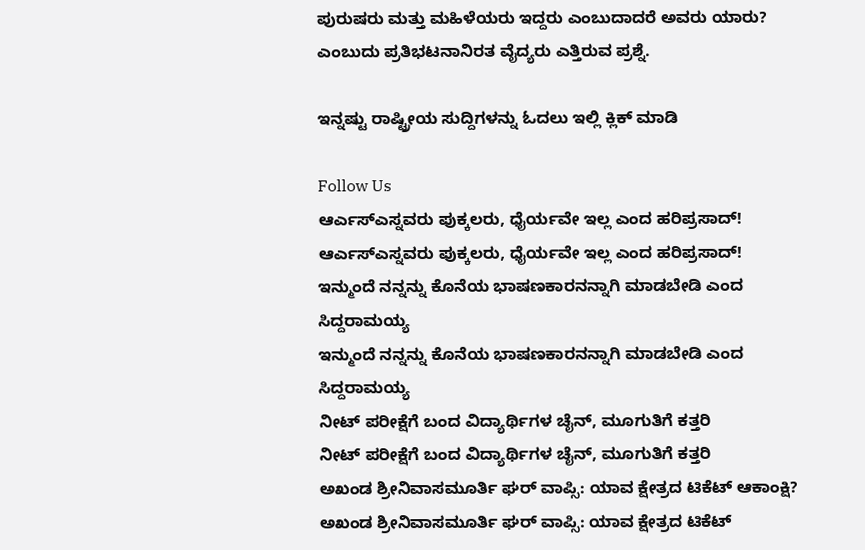ಪುರುಷರು ಮತ್ತು ಮಹಿಳೆಯರು ಇದ್ದರು ಎಂಬುದಾದರೆ ಅವರು ಯಾರು? ಎಂಬುದು ಪ್ರತಿಭಟನಾನಿರತ ವೈದ್ಯರು ಎತ್ತಿರುವ ಪ್ರಶ್ನೆ.

ಇನ್ನಷ್ಟು ರಾಷ್ಟ್ರೀಯ ಸುದ್ದಿಗಳನ್ನು ಓದಲು ಇಲ್ಲಿ ಕ್ಲಿಕ್ ಮಾಡಿ

Follow Us
ಆರ್ಎಸ್ಎಸ್ನವರು ಪುಕ್ಕಲರು, ಧೈರ್ಯವೇ ಇಲ್ಲ ಎಂದ ಹರಿಪ್ರಸಾದ್!
ಆರ್ಎಸ್ಎಸ್ನವರು ಪುಕ್ಕಲರು, ಧೈರ್ಯವೇ ಇಲ್ಲ ಎಂದ ಹರಿಪ್ರಸಾದ್!
ಇನ್ಮುಂದೆ ನನ್ನನ್ನು ಕೊನೆಯ ಭಾಷಣಕಾರನನ್ನಾಗಿ ಮಾಡಬೇಡಿ ಎಂದ ಸಿದ್ದರಾಮಯ್ಯ
ಇನ್ಮುಂದೆ ನನ್ನನ್ನು ಕೊನೆಯ ಭಾಷಣಕಾರನನ್ನಾಗಿ ಮಾಡಬೇಡಿ ಎಂದ ಸಿದ್ದರಾಮಯ್ಯ
ನೀಟ್ ಪರೀಕ್ಷೆಗೆ ಬಂದ ವಿದ್ಯಾರ್ಥಿಗಳ ಚೈನ್, ಮೂಗುತಿಗೆ ಕತ್ತರಿ
ನೀಟ್ ಪರೀಕ್ಷೆಗೆ ಬಂದ ವಿದ್ಯಾರ್ಥಿಗಳ ಚೈನ್, ಮೂಗುತಿಗೆ ಕತ್ತರಿ
ಅಖಂಡ ಶ್ರೀನಿವಾಸಮೂರ್ತಿ ಘರ್ ವಾಪ್ಸಿ: ಯಾವ ಕ್ಷೇತ್ರದ ಟಿಕೆಟ್ ಆಕಾಂಕ್ಷಿ?
ಅಖಂಡ ಶ್ರೀನಿವಾಸಮೂರ್ತಿ ಘರ್ ವಾಪ್ಸಿ: ಯಾವ ಕ್ಷೇತ್ರದ ಟಿಕೆಟ್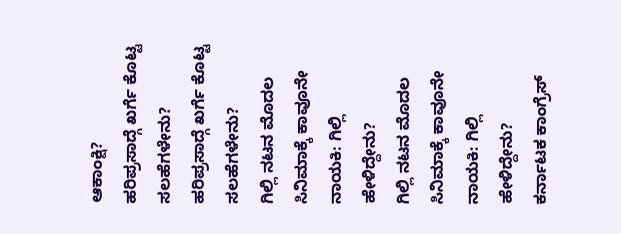ಆಕಾಂಕ್ಷಿ?
ಹರಿಪ್ರಸಾದ್ಗೆ ಖರ್ಗೆ ಕೊಟ್ಟ ಸಲಹೆಗಳೇನು?
ಹರಿಪ್ರಸಾದ್ಗೆ ಖರ್ಗೆ ಕೊಟ್ಟ ಸಲಹೆಗಳೇನು?
ಗಿಲ್ಲಿ ನಟನ ಮೊದಲ ಸಿನಿಮಾಕ್ಕೆ ಕಾವೂನೇ ನಾಯಕಿ: ಗಿಲ್ಲಿ ಹೇಳಿದ್ದೇನು?
ಗಿಲ್ಲಿ ನಟನ ಮೊದಲ ಸಿನಿಮಾಕ್ಕೆ ಕಾವೂನೇ ನಾಯಕಿ: ಗಿಲ್ಲಿ ಹೇಳಿದ್ದೇನು?
ಕರ್ನಾಟಕ ಕಾಂಗ್ರೆಸ್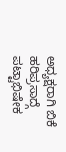ಅಧ್ಯಕ್ಷರಾಗಿ ಬಿಕೆ ಹರಿಪ್ರಸಾದ್ಗೆ ಪಟ್ಟಾಭಿಷೇಕ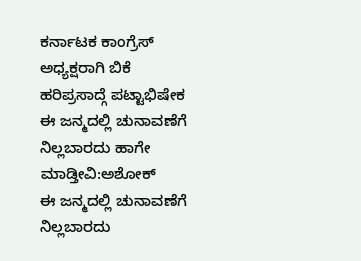ಕರ್ನಾಟಕ ಕಾಂಗ್ರೆಸ್ ಅಧ್ಯಕ್ಷರಾಗಿ ಬಿಕೆ ಹರಿಪ್ರಸಾದ್ಗೆ ಪಟ್ಟಾಭಿಷೇಕ
ಈ ಜನ್ಮದಲ್ಲಿ ಚುನಾವಣೆಗೆ ನಿಲ್ಲಬಾರದು ಹಾಗೇ ಮಾಡ್ತೀವಿ:ಅಶೋಕ್
ಈ ಜನ್ಮದಲ್ಲಿ ಚುನಾವಣೆಗೆ ನಿಲ್ಲಬಾರದು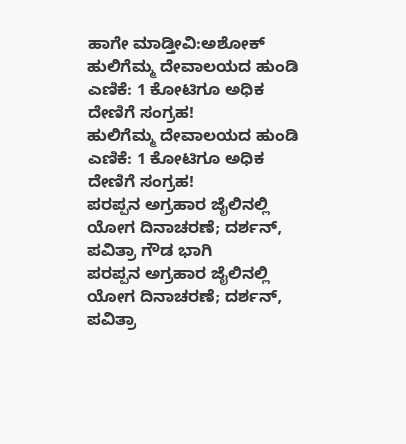ಹಾಗೇ ಮಾಡ್ತೀವಿ:ಅಶೋಕ್
ಹುಲಿಗೆಮ್ಮ ದೇವಾಲಯದ ಹುಂಡಿ ಎಣಿಕೆ: 1 ಕೋಟಿಗೂ ಅಧಿಕ ದೇಣಿಗೆ ಸಂಗ್ರಹ!
ಹುಲಿಗೆಮ್ಮ ದೇವಾಲಯದ ಹುಂಡಿ ಎಣಿಕೆ: 1 ಕೋಟಿಗೂ ಅಧಿಕ ದೇಣಿಗೆ ಸಂಗ್ರಹ!
ಪರಪ್ಪನ ಅಗ್ರಹಾರ ಜೈಲಿನಲ್ಲಿ ಯೋಗ ದಿನಾಚರಣೆ; ದರ್ಶನ್, ಪವಿತ್ರಾ ಗೌಡ ಭಾಗಿ
ಪರಪ್ಪನ ಅಗ್ರಹಾರ ಜೈಲಿನಲ್ಲಿ ಯೋಗ ದಿನಾಚರಣೆ; ದರ್ಶನ್, ಪವಿತ್ರಾ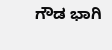ಗೌಡ ಭಾಗಿ